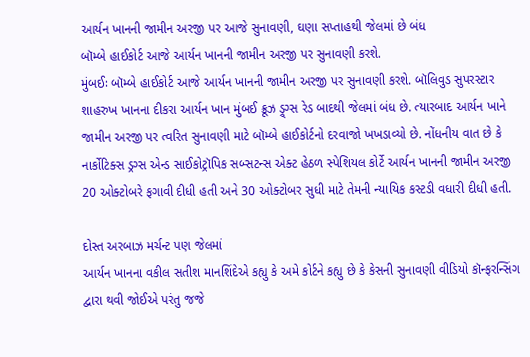આર્યન ખાનની જામીન અરજી પર આજે સુનાવણી, ઘણા સપ્તાહથી જેલમાં છે બંધ
બૉમ્બે હાઈકોર્ટ આજે આર્યન ખાનની જામીન અરજી પર સુનાવણી કરશે.
મુંબઈઃ બૉમ્બે હાઈકોર્ટ આજે આર્યન ખાનની જામીન અરજી પર સુનાવણી કરશે. બૉલિવુડ સુપરસ્ટાર શાહરુખ ખાનના દીકરા આર્યન ખાન મુંબઈ ક્રૂઝ ડ્ર્ગ્સ રેડ બાદથી જેલમાં બંધ છે. ત્યારબાદ આર્યન ખાને જામીન અરજી પર ત્વરિત સુનાવણી માટે બૉમ્બે હાઈકોર્ટનો દરવાજો ખખડાવ્યો છે. નોંધનીય વાત છે કે નાર્કોટિક્સ ડ્રગ્સ એન્ડ સાઈકોટ્રૉપિક સબ્સટન્સ એક્ટ હેઠળ સ્પેશિયલ કોર્ટે આર્યન ખાનની જામીન અરજી 20 ઓક્ટોબરે ફગાવી દીધી હતી અને 30 ઓક્ટોબર સુધી માટે તેમની ન્યાયિક કસ્ટડી વધારી દીધી હતી.

દોસ્ત અરબાઝ મર્ચન્ટ પણ જેલમાં
આર્યન ખાનના વકીલ સતીશ માનશિંદેએ કહ્યુ કે અમે કોર્ટને કહ્યુ છે કે કેસની સુનાવણી વીડિયો કૉન્ફરન્સિંગ દ્વારા થવી જોઈએ પરંતુ જજે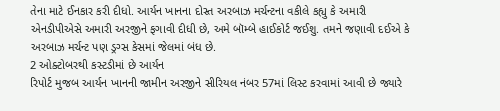તેના માટે ઈનકાર કરી દીધો. આર્યન ખાનના દોસ્ત અરબાઝ મર્ચન્ટના વકીલે કહ્યુ કે અમારી એનડીપીએસે અમારી અરજીને ફગાવી દીધી છે, અમે બૉમ્બે હાઈકોર્ટ જઈશુ. તમને જણાવી દઈએ કે અરબાઝ મર્ચન્ટ પણ ડ્રગ્સ કેસમાં જેલમાં બંધ છે.
2 ઓક્ટોબરથી કસ્ટડીમાં છે આર્યન
રિપોર્ટ મુજબ આર્યન ખાનની જામીન અરજીને સીરિયલ નંબર 57માં લિસ્ટ કરવામાં આવી છે જ્યારે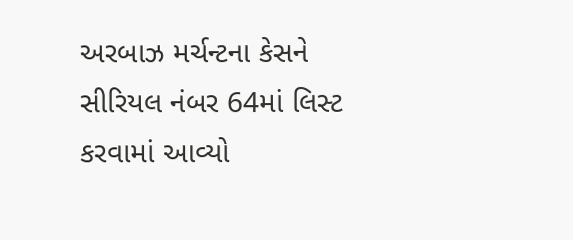અરબાઝ મર્ચન્ટના કેસને સીરિયલ નંબર 64માં લિસ્ટ કરવામાં આવ્યો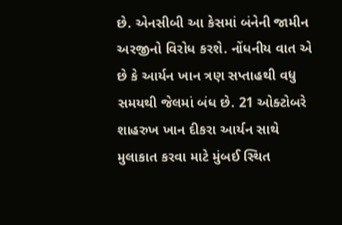છે. એનસીબી આ કેસમાં બંનેની જામીન અરજીનો વિરોધ કરશે. નોંધનીય વાત એ છે કે આર્યન ખાન ત્રણ સપ્તાહથી વધુ સમયથી જેલમાં બંધ છે. 21 ઓક્ટોબરે શાહરુખ ખાન દીકરા આર્યન સાથે મુલાકાત કરવા માટે મુંબઈ સ્થિત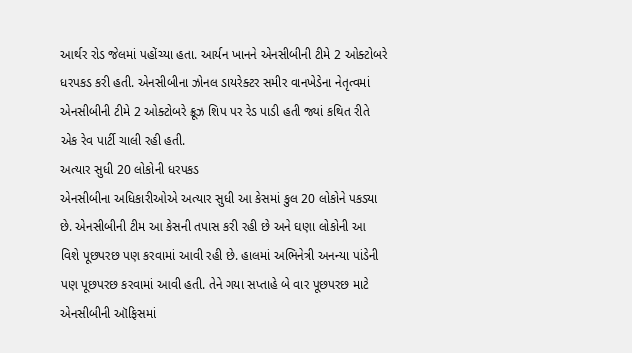આર્થર રોડ જેલમાં પહોંચ્યા હતા. આર્યન ખાનને એનસીબીની ટીમે 2 ઓક્ટોબરે ધરપકડ કરી હતી. એનસીબીના ઝોનલ ડાયરેક્ટર સમીર વાનખેડેના નેતૃત્વમાં એનસીબીની ટીમે 2 ઓક્ટોબરે ક્રૂઝ શિપ પર રેડ પાડી હતી જ્યાં કથિત રીતે એક રેવ પાર્ટી ચાલી રહી હતી.
અત્યાર સુધી 20 લોકોની ધરપકડ
એનસીબીના અધિકારીઓએ અત્યાર સુધી આ કેસમાં કુલ 20 લોકોને પકડ્યા છે. એનસીબીની ટીમ આ કેસની તપાસ કરી રહી છે અને ઘણા લોકોની આ વિશે પૂછપરછ પણ કરવામાં આવી રહી છે. હાલમાં અભિનેત્રી અનન્યા પાંડેની પણ પૂછપરછ કરવામાં આવી હતી. તેને ગયા સપ્તાહે બે વાર પૂછપરછ માટે એનસીબીની ઑફિસમાં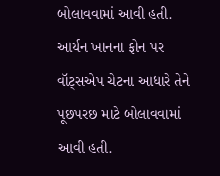બોલાવવામાં આવી હતી. આર્યન ખાનના ફોન પર વૉટ્સએપ ચેટના આધારે તેને પૂછપરછ માટે બોલાવવામાં આવી હતી.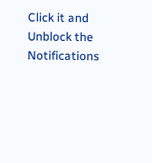Click it and Unblock the Notifications